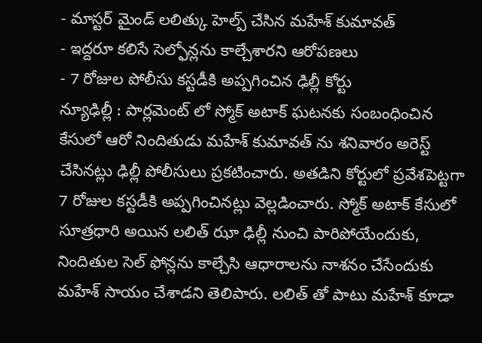- మాస్టర్ మైండ్ లలిత్కు హెల్ప్ చేసిన మహేశ్ కుమావత్
- ఇద్దరూ కలిసే సెల్ఫోన్లను కాల్చేశారని ఆరోపణలు
- 7 రోజుల పోలీసు కస్టడీకి అప్పగించిన ఢిల్లీ కోర్టు
న్యూఢిల్లీ : పార్లమెంట్ లో స్మోక్ అటాక్ ఘటనకు సంబంధించిన కేసులో ఆరో నిందితుడు మహేశ్ కుమావత్ ను శనివారం అరెస్ట్ చేసినట్లు ఢిల్లీ పోలీసులు ప్రకటించారు. అతడిని కోర్టులో ప్రవేశపెట్టగా 7 రోజుల కస్టడీకి అప్పగించినట్లు వెల్లడించారు. స్మోక్ అటాక్ కేసులో సూత్రధారి అయిన లలిత్ ఝా ఢిల్లీ నుంచి పారిపోయేందుకు, నిందితుల సెల్ ఫోన్లను కాల్చేసి ఆధారాలను నాశనం చేసేందుకు మహేశ్ సాయం చేశాడని తెలిపారు. లలిత్ తో పాటు మహేశ్ కూడా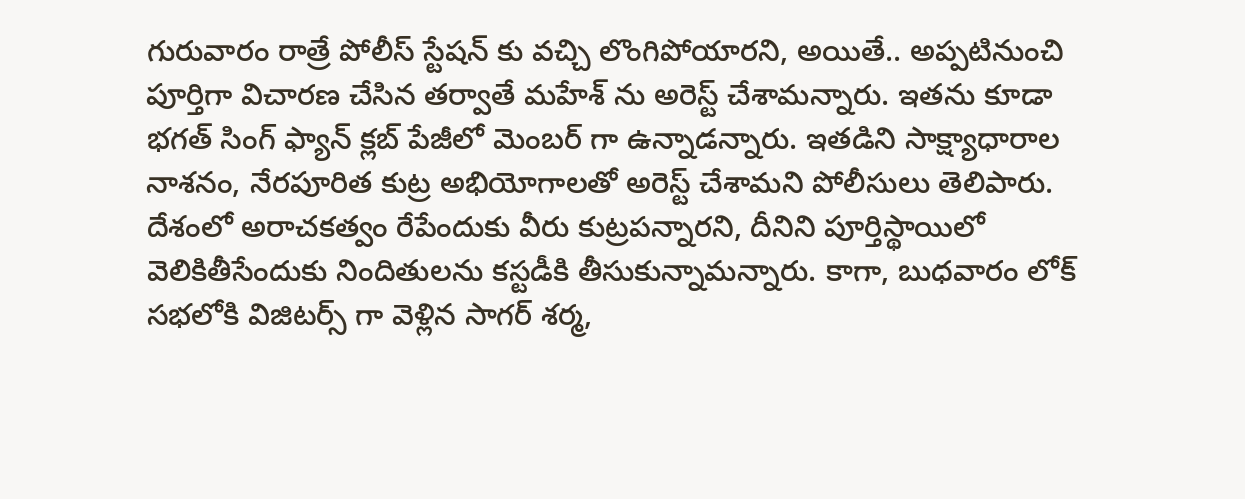గురువారం రాత్రే పోలీస్ స్టేషన్ కు వచ్చి లొంగిపోయారని, అయితే.. అప్పటినుంచి పూర్తిగా విచారణ చేసిన తర్వాతే మహేశ్ ను అరెస్ట్ చేశామన్నారు. ఇతను కూడా భగత్ సింగ్ ఫ్యాన్ క్లబ్ పేజీలో మెంబర్ గా ఉన్నాడన్నారు. ఇతడిని సాక్ష్యాధారాల నాశనం, నేరపూరిత కుట్ర అభియోగాలతో అరెస్ట్ చేశామని పోలీసులు తెలిపారు. దేశంలో అరాచకత్వం రేపేందుకు వీరు కుట్రపన్నారని, దీనిని పూర్తిస్థాయిలో వెలికితీసేందుకు నిందితులను కస్టడీకి తీసుకున్నామన్నారు. కాగా, బుధవారం లోక్ సభలోకి విజిటర్స్ గా వెళ్లిన సాగర్ శర్మ,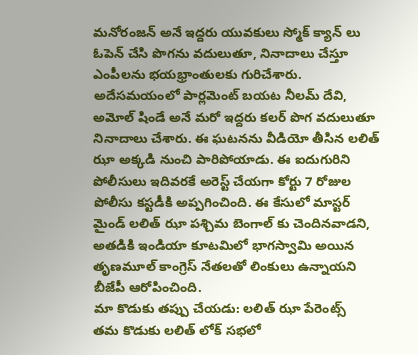మనోరంజన్ అనే ఇద్దరు యువకులు స్మోక్ క్యాన్ లు ఓపెన్ చేసి పొగను వదులుతూ, నినాదాలు చేస్తూ ఎంపీలను భయభ్రాంతులకు గురిచేశారు. అదేసమయంలో పార్లమెంట్ బయట నీలమ్ దేవి, అమోల్ షిండే అనే మరో ఇద్దరు కలర్ పొగ వదులుతూ నినాదాలు చేశారు. ఈ ఘటనను వీడియో తీసిన లలిత్ ఝా అక్కడి నుంచి పారిపోయాడు. ఈ ఐదుగురిని పోలీసులు ఇదివరకే అరెస్ట్ చేయగా కోర్టు 7 రోజుల పోలీసు కస్టడీకి అప్పగించింది. ఈ కేసులో మాస్టర్ మైండ్ లలిత్ ఝా పశ్చిమ బెంగాల్ కు చెందినవాడని, అతడికి ఇండియా కూటమిలో భాగస్వామి అయిన తృణమూల్ కాంగ్రెస్ నేతలతో లింకులు ఉన్నాయని బీజేపీ ఆరోపించింది.
మా కొడుకు తప్పు చేయడు: లలిత్ ఝా పేరెంట్స్
తమ కొడుకు లలిత్ లోక్ సభలో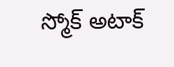స్మోక్ అటాక్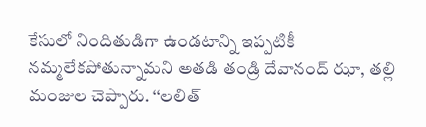కేసులో నిందితుడిగా ఉండటాన్ని ఇప్పటికీ నమ్మలేకపోతున్నామని అతడి తండ్రి దేవానంద్ ఝా, తల్లి మంజుల చెప్పారు. ‘‘లలిత్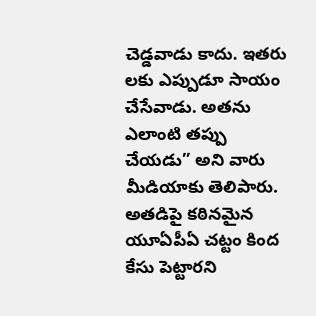చెడ్డవాడు కాదు. ఇతరు లకు ఎప్పుడూ సాయం చేసేవాడు. అతను ఎలాంటి తప్పు చేయడు” అని వారు మీడియాకు తెలిపారు. అతడిపై కఠినమైన యూఏపీఏ చట్టం కింద కేసు పెట్టారని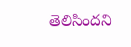తెలిసిందని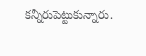కన్నీరుపెట్టుకున్నారు.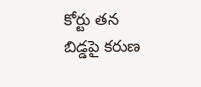కోర్టు తన బిడ్డపై కరుణ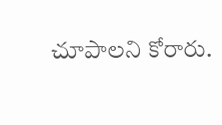చూపాలని కోరారు.